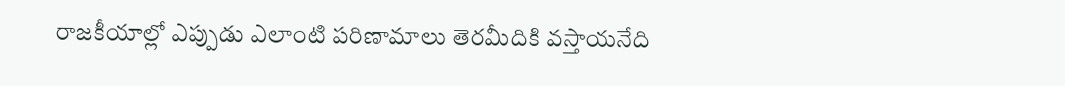రాజకీయాల్లో ఎప్పుడు ఎలాంటి పరిణామాలు తెరమీదికి వస్తాయనేది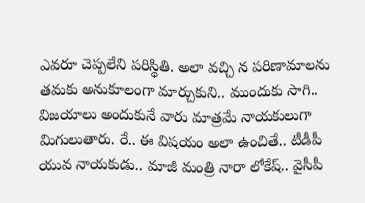ఎవరూ చెప్పలేని పరిస్థితి. అలా వచ్చి న పరిణామాలను తమకు అనుకూలంగా మార్చుకుని.. ముందుకు సాగి.. విజయాలు అందుకునే వారు మాత్రమే నాయకులుగా మిగులుతారు. రే.. ఈ విషయం అలా ఉంచితే.. టీడీపీ యువ నాయకుడు.. మాజీ మంత్రి నారా లోకేష్.. వైసీపీ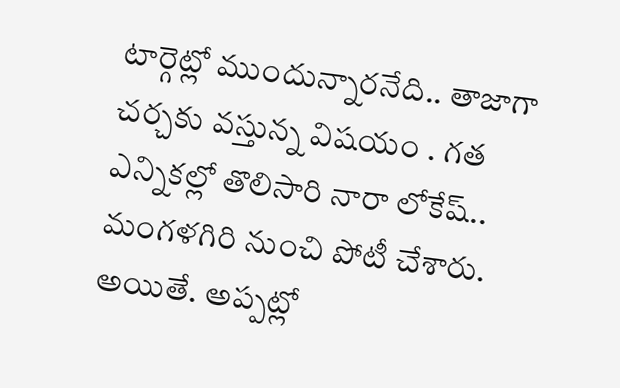టార్గెట్లో ముందున్నారనేది.. తాజాగా చర్చకు వస్తున్న విషయం . గత ఎన్నికల్లో తొలిసారి నారా లోకేష్.. మంగళగిరి నుంచి పోటీ చేశారు.
అయితే. అప్పట్లో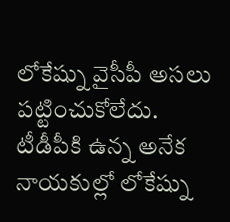లోకేష్ను వైసీపీ అసలు పట్టించుకోలేదు. టీడీపీకి ఉన్న అనేక నాయకుల్లో లోకేష్ను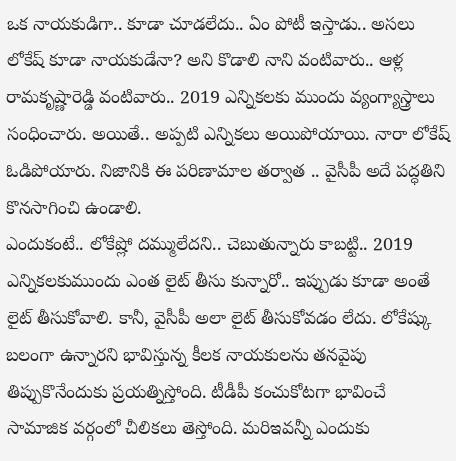ఒక నాయకుడిగా.. కూడా చూడలేదు.. ఏం పోటీ ఇస్తాడు.. అసలు లోకేష్ కూడా నాయకుడేనా? అని కొడాలి నాని వంటివారు.. ఆళ్ల రామకృష్ణారెడ్డి వంటివారు.. 2019 ఎన్నికలకు ముందు వ్యంగ్యాస్త్రాలు సంధించారు. అయితే.. అప్పటి ఎన్నికలు అయిపోయాయి. నారా లోకేష్ ఓడిపోయారు. నిజానికి ఈ పరిణామాల తర్వాత .. వైసీపీ అదే పద్ధతిని కొనసాగించి ఉండాలి.
ఎందుకంటే.. లోకేష్లో దమ్ములేదని.. చెబుతున్నారు కాబట్టి.. 2019 ఎన్నికలకుముందు ఎంత లైట్ తీసు కున్నారో.. ఇప్పుడు కూడా అంతే లైట్ తీసుకోవాలి. కానీ, వైసీపీ అలా లైట్ తీసుకోవడం లేదు. లోకేష్కు బలంగా ఉన్నారని భావిస్తున్న కీలక నాయకులను తనవైపు తిప్పుకొనేందుకు ప్రయత్నిస్తోంది. టీడీపీ కంచుకోటగా భావించే సామాజిక వర్గంలో చీలికలు తెస్తోంది. మరిఇవన్నీ ఎందుకు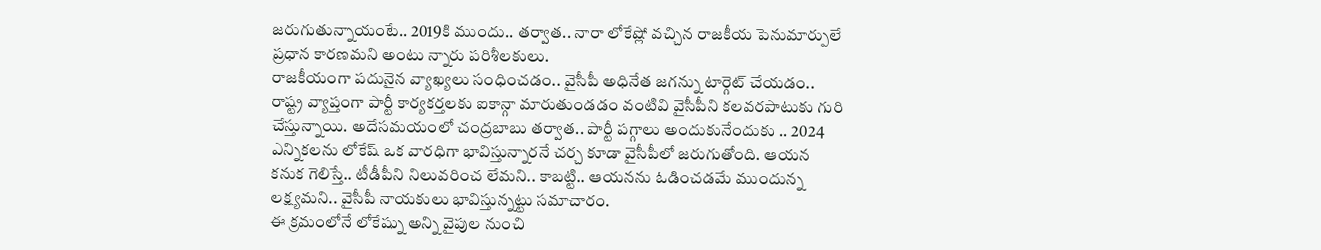జరుగుతున్నాయంటే.. 2019కి ముందు.. తర్వాత.. నారా లోకేష్లో వచ్చిన రాజకీయ పెనుమార్పులే ప్రధాన కారణమని అంటు న్నారు పరిశీలకులు.
రాజకీయంగా పదునైన వ్యాఖ్యలు సంధించడం.. వైసీపీ అధినేత జగన్ను టార్గెట్ చేయడం.. రాష్ట్ర వ్యాప్తంగా పార్టీ కార్యకర్తలకు ఐకాన్గా మారుతుండడం వంటివి వైసీపీని కలవరపాటుకు గురి చేస్తున్నాయి. అదేసమయంలో చంద్రబాబు తర్వాత.. పార్టీ పగ్గాలు అందుకునేందుకు .. 2024 ఎన్నికలను లోకేష్ ఒక వారధిగా భావిస్తున్నారనే చర్చ కూడా వైసీపీలో జరుగుతోంది. ఆయన కనుక గెలిస్తే.. టీడీపీని నిలువరించ లేమని.. కాబట్టి.. ఆయనను ఓడించడమే ముందున్న లక్ష్యమని.. వైసీపీ నాయకులు భావిస్తున్నట్టు సమాచారం.
ఈ క్రమంలోనే లోకేష్ను అన్ని వైపుల నుంచి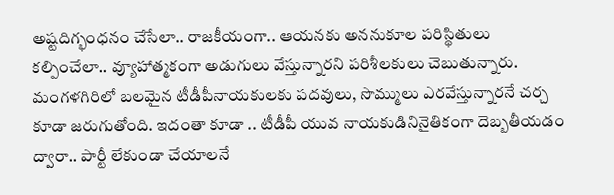అష్టదిగ్భంధనం చేసేలా.. రాజకీయంగా.. ఆయనకు అననుకూల పరిస్థితులు కల్పించేలా.. వ్యూహాత్మకంగా అడుగులు వేస్తున్నారని పరిశీలకులు చెబుతున్నారు. మంగళగిరిలో బలమైన టీడీపీనాయకులకు పదవులు, సొమ్ములు ఎరవేస్తున్నారనే చర్చ కూడా జరుగుతోంది. ఇదంతా కూడా .. టీడీపీ యువ నాయకుడినినైతికంగా దెబ్బతీయడం ద్వారా.. పార్టీ లేకుండా చేయాలనే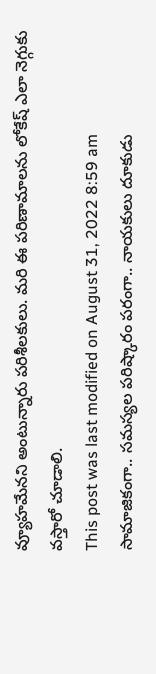వ్యూహమేనని అంటున్నారు పరిశీలకులు. మరి ఈ పరిణామాలను లోకేష్ ఎలా నెగ్గుకు వస్తారో చూడాలి.
This post was last modified on August 31, 2022 8:59 am
సామాజికంగా.. సమస్యల పరిష్కారం పరంగా.. నాయకులు దూకుడు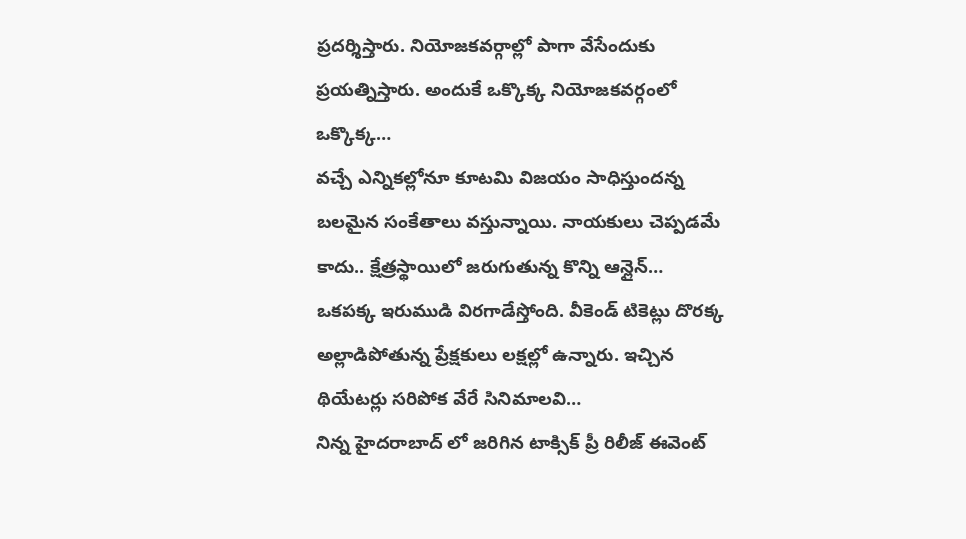ప్రదర్శిస్తారు. నియోజకవర్గాల్లో పాగా వేసేందుకు ప్రయత్నిస్తారు. అందుకే ఒక్కొక్క నియోజకవర్గంలో ఒక్కొక్క…
వచ్చే ఎన్నికల్లోనూ కూటమి విజయం సాధిస్తుందన్న బలమైన సంకేతాలు వస్తున్నాయి. నాయకులు చెప్పడమే కాదు.. క్షేత్రస్థాయిలో జరుగుతున్న కొన్ని ఆన్లైన్…
ఒకపక్క ఇరుముడి విరగాడేస్తోంది. వీకెండ్ టికెట్లు దొరక్క అల్లాడిపోతున్న ప్రేక్షకులు లక్షల్లో ఉన్నారు. ఇచ్చిన థియేటర్లు సరిపోక వేరే సినిమాలవి…
నిన్న హైదరాబాద్ లో జరిగిన టాక్సిక్ ప్రీ రిలీజ్ ఈవెంట్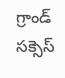గ్రాండ్ సక్సెస్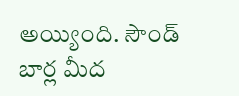అయ్యింది. సౌండ్ బార్ల మీద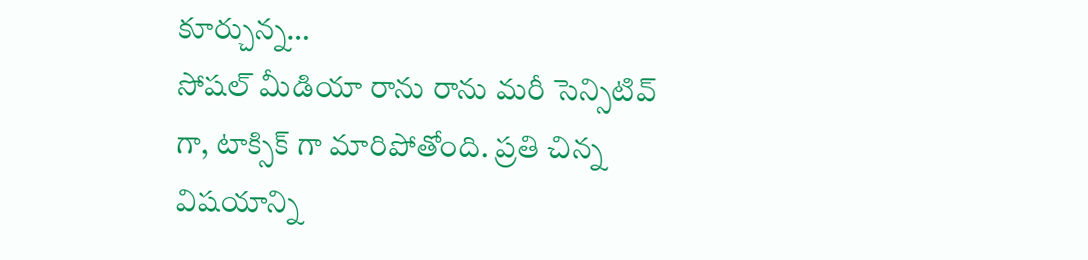కూర్చున్న…
సోషల్ మీడియా రాను రాను మరీ సెన్సిటివ్ గా, టాక్సిక్ గా మారిపోతోంది. ప్రతి చిన్న విషయాన్ని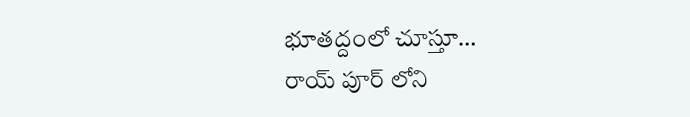భూతద్దంలో చూస్తూ…
రాయ్ పూర్ లోని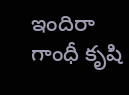ఇందిరా గాంధీ కృషి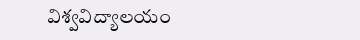విశ్వవిద్యాలయం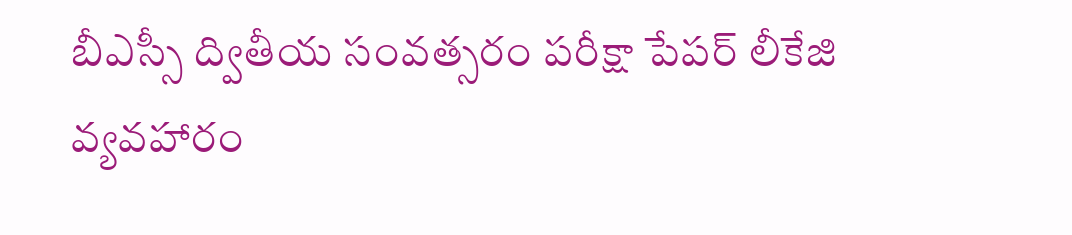బీఎస్సీ ద్వితీయ సంవత్సరం పరీక్షా పేపర్ లీకేజి వ్యవహారం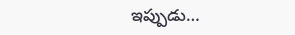ఇప్పుడు…